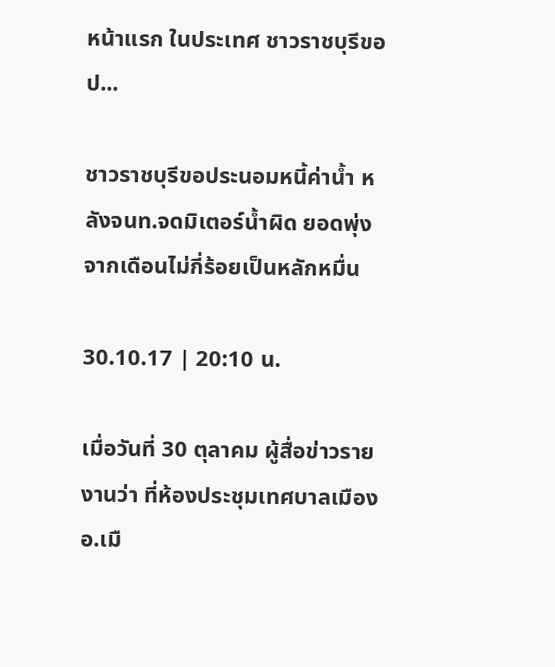หน้าแรก ในประเทศ ชาวราชบุรีขอป...

ชาวราชบุรีขอประนอมหนี้ค่าน้ำ หลังจนท.จดมิเตอร์น้ำผิด ยอดพุ่งจากเดือนไม่กี่ร้อยเป็นหลักหมื่น

30.10.17 | 20:10 น.

เมื่อวันที่ 30 ตุลาคม ผู้สื่อข่าวรายงานว่า ที่ห้องประชุมเทศบาลเมือง อ.เมื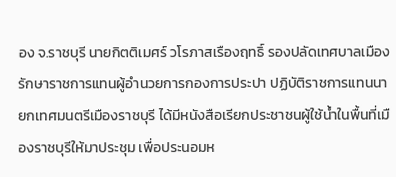อง จ.ราชบุรี นายกิตติเมศร์ วโรภาสเรืองฤทธิ์ รองปลัดเทศบาลเมือง รักษาราชการแทนผู้อำนวยการกองการประปา ปฏิบัติราชการแทนนายกเทศมนตรีเมืองราชบุรี ได้มีหนังสือเรียกประชาชนผู้ใช้น้ำในพื้นที่เมืองราชบุรีให้มาประชุม เพื่อประนอมห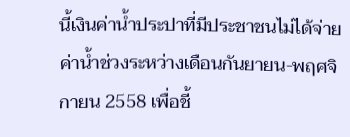นี้เงินค่าน้ำประปาที่มีประชาชนไม่ได้จ่ายค่าน้ำช่วงระหว่างเดือนกันยายน-พฤศจิกายน 2558 เพื่อชี้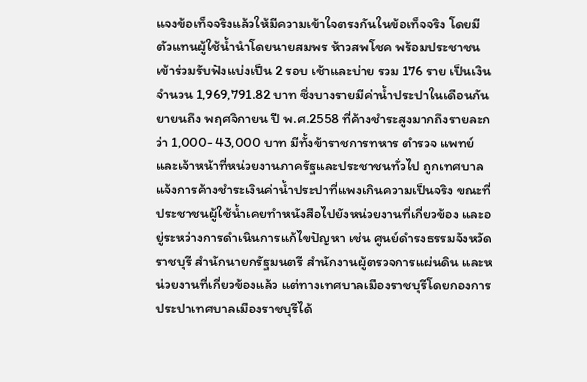แจงข้อเท็จจริงแล้วให้มีความเข้าใจตรงกันในข้อเท็จจริง โดยมีตัวแทนผู้ใช้น้ำนำโดยนายสมพร ห้าวสพโชค พร้อมประชาชนเข้าร่วมรับฟังแบ่งเป็น 2 รอบ เช้าและบ่าย รวม 176 ราย เป็นเงินจำนวน 1,969,791.82 บาท ซึ่งบางรายมีค่าน้ำประปาในเดือนกันยายนถึง พฤศจิกายน ปี พ.ศ.2558 ที่ค้างชำระสูงมากถึงรายละกว่า 1,000- 43,000 บาท มีทั้งข้าราชการทหาร ตำรวจ แพทย์ และเจ้าหน้าที่หน่วยงานภาครัฐและประชาชนทั่วไป ถูกเทศบาลแจ้งการค้างชำระเงินค่าน้ำประปาที่แพงเกินความเป็นจริง ขณะที่ประชาชนผู้ใช้น้ำเคยทำหนังสือไปยังหน่วยงานที่เกี่ยวข้อง และอยู่ระหว่างการดำเนินการแก้ไขปัญหา เช่น ศูนย์ดำรงธรรมจังหวัดราชบุรี สำนักนายกรัฐมนตรี สำนักงานผู้ตรวจการแผ่นดิน และหน่วยงานที่เกี่ยวข้องแล้ว แต่ทางเทศบาลเมืองราชบุรีโดยกองการประปาเทศบาลเมืองราชบุรีได้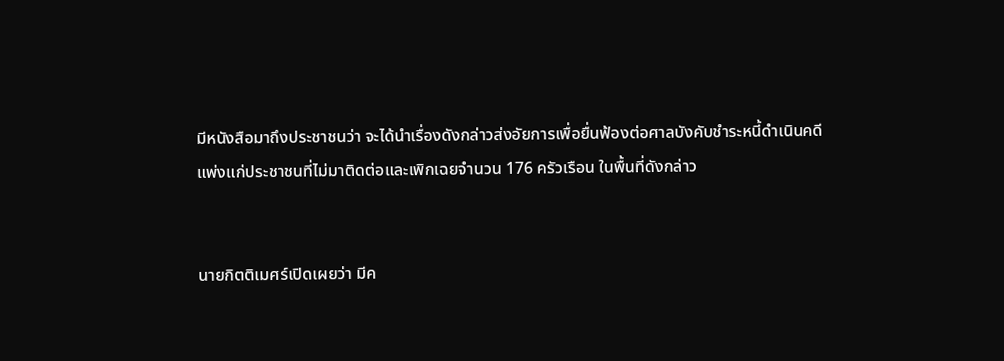มีหนังสือมาถึงประชาชนว่า จะได้นำเรื่องดังกล่าวส่งอัยการเพื่อยื่นฟ้องต่อศาลบังคับชำระหนี้ดำเนินคดีแพ่งแก่ประชาชนที่ไม่มาติดต่อและเพิกเฉยจำนวน 176 ครัวเรือน ในพื้นที่ดังกล่าว


นายกิตติเมศร์เปิดเผยว่า มีค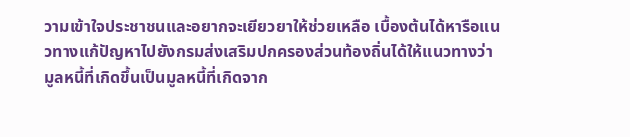วามเข้าใจประชาชนและอยากจะเยียวยาให้ช่วยเหลือ เบื้องต้นได้หารือแนวทางแก้ปัญหาไปยังกรมส่งเสริมปกครองส่วนท้องถิ่นได้ให้แนวทางว่า มูลหนี้ที่เกิดขึ้นเป็นมูลหนี้ที่เกิดจาก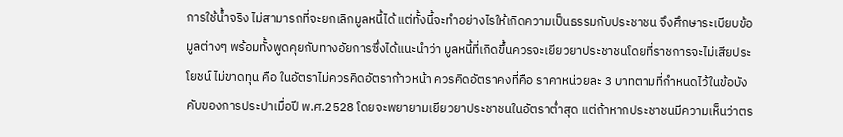การใช้น้ำจริง ไม่สามารถที่จะยกเลิกมูลหนี้ได้ แต่ทั้งนี้จะทำอย่างไรให้เกิดความเป็นธรรมกับประชาชน จึงศึกษาระเบียบข้อมูลต่างๆ พร้อมทั้งพูดคุยกับทางอัยการซึ่งได้แนะนำว่า มูลหนี้ที่เกิดขึ้นควรจะเยียวยาประชาชนโดยที่ราชการจะไม่เสียประโยชน์ ไม่ขาดทุน คือ ในอัตราไม่ควรคิดอัตราก้าวหน้า ควรคิดอัตราคงที่คือ ราคาหน่วยละ 3 บาทตามที่กำหนดไว้ในข้อบังคับของการประปาเมื่อปี พ.ศ.2528 โดยจะพยายามเยียวยาประชาชนในอัตราต่ำสุด แต่ถ้าหากประชาชนมีความเห็นว่าตร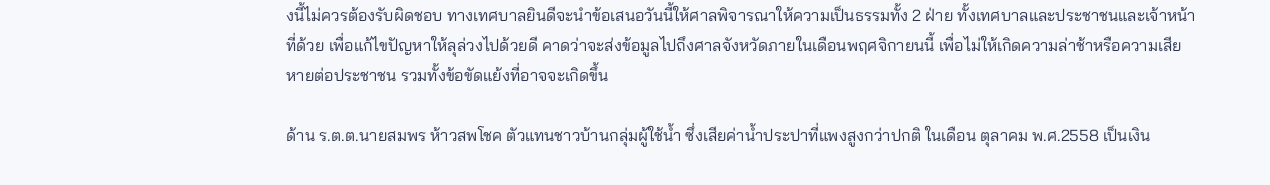งนี้ไม่ควรต้องรับผิดชอบ ทางเทศบาลยินดีจะนำข้อเสนอวันนี้ให้ศาลพิจารณาให้ความเป็นธรรมทั้ง 2 ฝ่าย ทั้งเทศบาลและประชาชนและเจ้าหน้าที่ด้วย เพื่อแก้ไขปัญหาให้ลุล่วงไปด้วยดี คาดว่าจะส่งข้อมูลไปถึงศาลจังหวัดภายในเดือนพฤศจิกายนนี้ เพื่อไม่ให้เกิดความล่าช้าหรือความเสียหายต่อประชาชน รวมทั้งข้อขัดแย้งที่อาจจะเกิดขึ้น

ด้าน ร.ต.ต.นายสมพร ห้าวสพโชค ตัวแทนชาวบ้านกลุ่มผู้ใช้น้ำ ซึ่งเสียค่าน้ำประปาที่แพงสูงกว่าปกติ ในเดือน ตุลาคม พ.ศ.2558 เป็นเงิน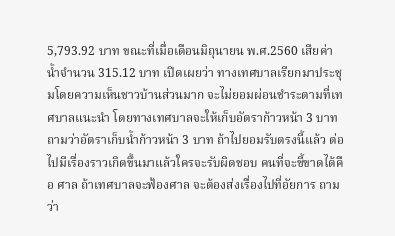5,793.92 บาท ขณะที่เมื่อเดือนมิถุนายน พ.ศ.2560 เสียค่าน้ำจำนวน 315.12 บาท เปิดเผยว่า ทางเทศบาลเรียกมาประชุมโดยความเห็นชาวบ้านส่วนมาก จะไม่ยอมผ่อนชำระตามที่เทศบาลแนะนำ โดยทางเทศบาลจะให้เก็บอัตราก้าวหน้า 3 บาท ถามว่าอัตราเก็บน้ำก้าวหน้า 3 บาท ถ้าไปยอมรับตรงนี้แล้ว ต่อไปมีเรื่องราวเกิดขึ้นมาแล้วใครจะรับผิดชอบ คนที่จะชี้ขาดได้คือ ศาล ถ้าเทศบาลจะฟ้องศาล จะต้องส่งเรื่องไปที่อัยการ ถามว่า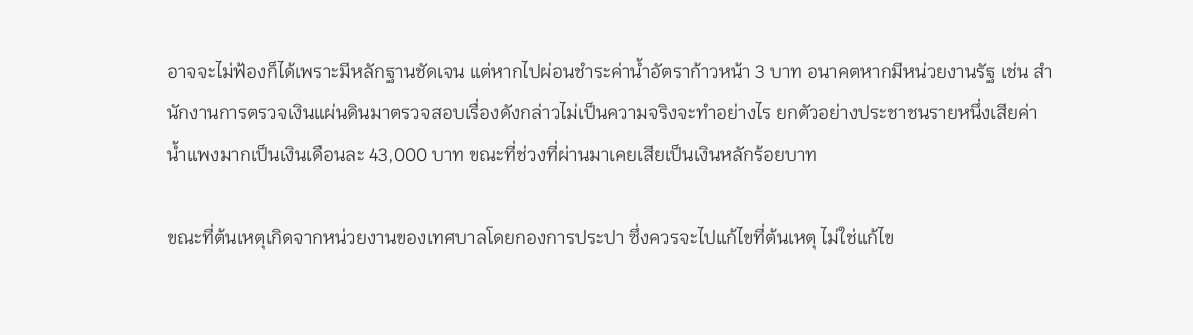อาจจะไม่ฟ้องก็ได้เพราะมีหลักฐานชัดเจน แต่หากไปผ่อนชำระค่าน้ำอัตราก้าวหน้า 3 บาท อนาคตหากมีหน่วยงานรัฐ เช่น สำนักงานการตรวจเงินแผ่นดินมาตรวจสอบเรื่องดังกล่าวไม่เป็นความจริงจะทำอย่างไร ยกตัวอย่างประชาชนรายหนึ่งเสียค่าน้ำแพงมากเป็นเงินเดือนละ 43,000 บาท ขณะที่ช่วงที่ผ่านมาเคยเสียเป็นเงินหลักร้อยบาท

ขณะที่ต้นเหตุเกิดจากหน่วยงานของเทศบาลโดยกองการประปา ซึ่งควรจะไปแก้ไขที่ต้นเหตุ ไม่ใช่แก้ไข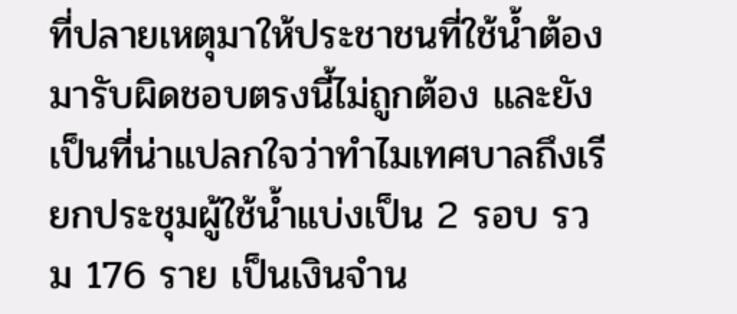ที่ปลายเหตุมาให้ประชาชนที่ใช้น้ำต้องมารับผิดชอบตรงนี้ไม่ถูกต้อง และยังเป็นที่น่าแปลกใจว่าทำไมเทศบาลถึงเรียกประชุมผู้ใช้น้ำแบ่งเป็น 2 รอบ รวม 176 ราย เป็นเงินจำน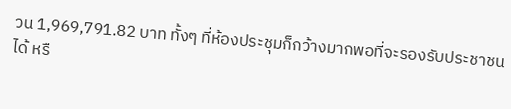วน 1,969,791.82 บาท ทั้งๆ ที่ห้องประชุมก็กว้างมากพอที่จะรองรับประชาชนได้ หรื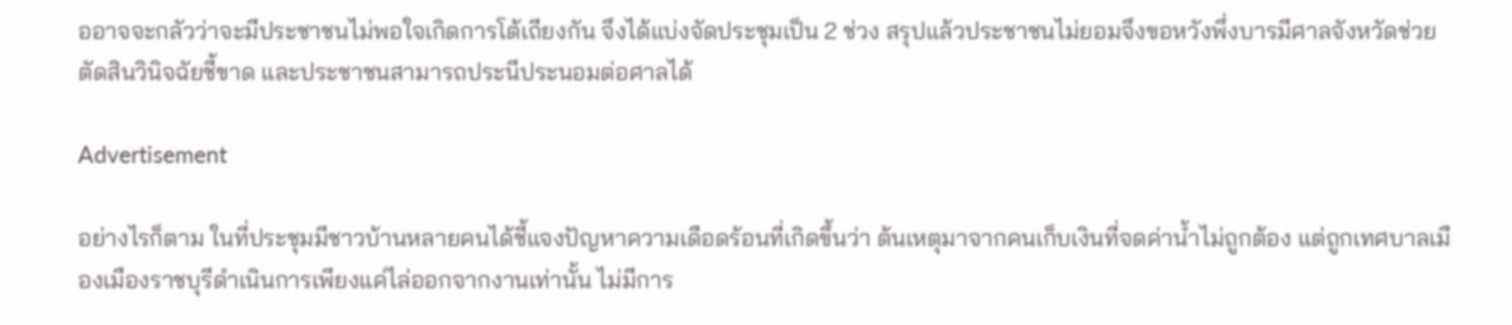ออาจจะกลัวว่าจะมีประชาชนไม่พอใจเกิดการโต้เถียงกัน จึงได้แบ่งจัดประชุมเป็น 2 ช่วง สรุปแล้วประชาชนไม่ยอมจึงขอหวังพึ่งบารมีศาลจังหวัดช่วยตัดสินวินิจฉัยชี้ขาด และประชาชนสามารถประนีประนอมต่อศาลได้

Advertisement

อย่างไรก็ตาม ในที่ประชุมมีชาวบ้านหลายคนได้ชี้แจงปัญหาความเดือดร้อนที่เกิดขึ้นว่า ต้นเหตุมาจากคนเก็บเงินที่จดค่าน้ำไม่ถูกต้อง แต่ถูกเทศบาลเมืองเมืองราชบุรีดำเนินการเพียงแค่ไล่ออกจากงานเท่านั้น ไม่มีการ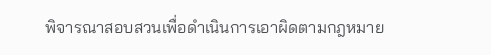พิจารณาสอบสวนเพื่อดำเนินการเอาผิดตามกฎหมาย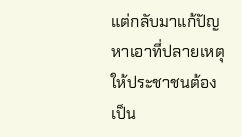แต่กลับมาแก้ปัญหาเอาที่ปลายเหตุให้ประชาชนต้องเป็น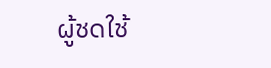ผู้ชดใช้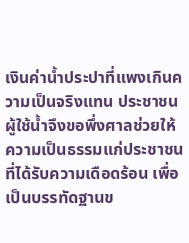เงินค่าน้ำประปาที่แพงเกินความเป็นจริงแทน ประชาชนผู้ใช้น้ำจึงขอพึ่งศาลช่วยให้ความเป็นธรรมแก่ประชาชนที่ได้รับความเดือดร้อน เพื่อเป็นบรรทัดฐานข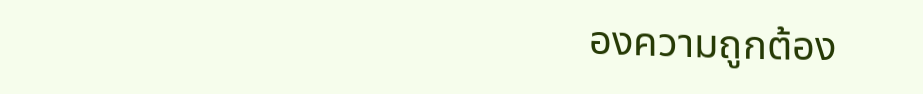องความถูกต้อง